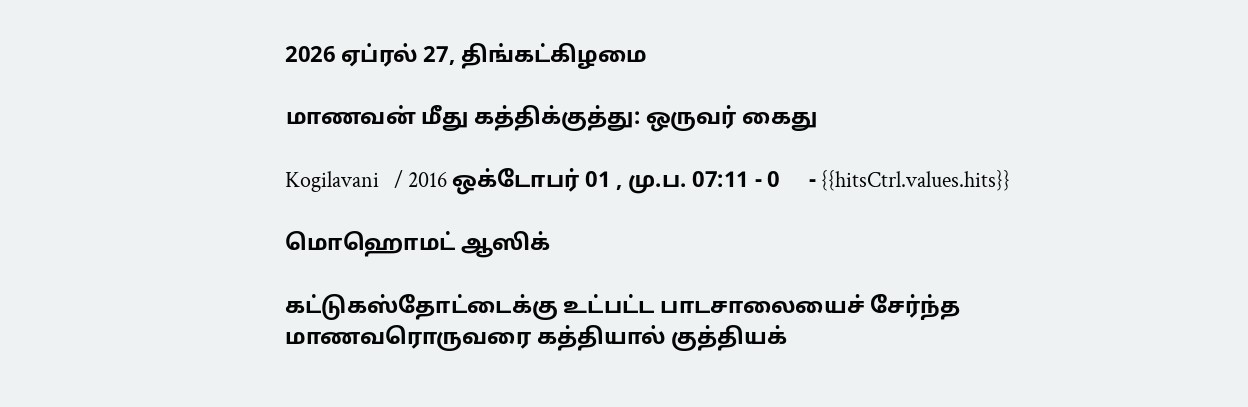2026 ஏப்ரல் 27, திங்கட்கிழமை

மாணவன் மீது கத்திக்குத்து: ஒருவர் கைது

Kogilavani   / 2016 ஒக்டோபர் 01 , மு.ப. 07:11 - 0     - {{hitsCtrl.values.hits}}

மொஹொமட் ஆஸிக்

கட்டுகஸ்தோட்டைக்கு உட்பட்ட பாடசாலையைச் சேர்ந்த மாணவரொருவரை கத்தியால் குத்தியக்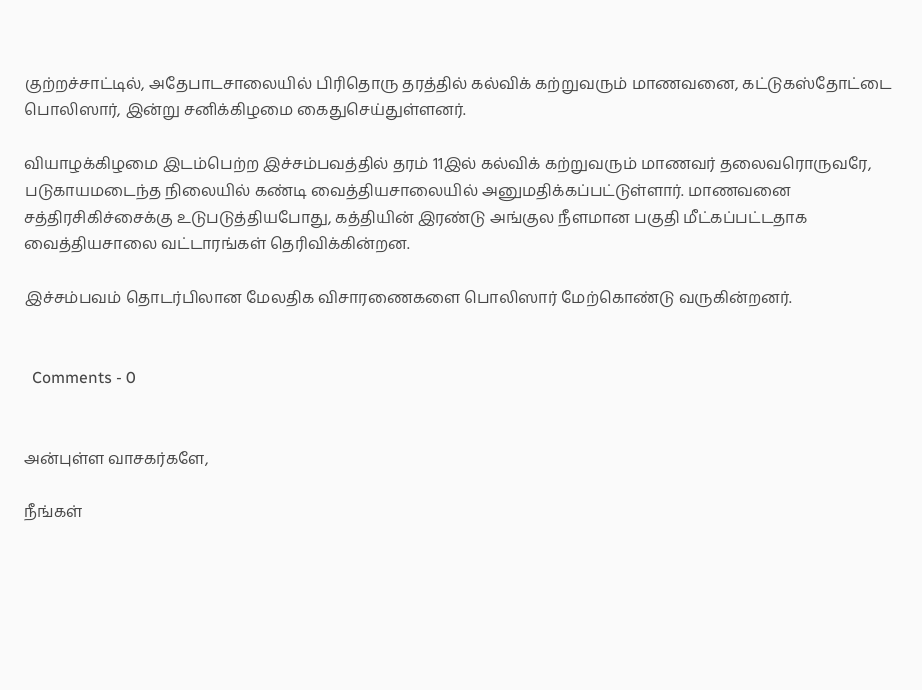குற்றச்சாட்டில், அதேபாடசாலையில் பிரிதொரு தரத்தில் கல்விக் கற்றுவரும் மாணவனை, கட்டுகஸ்தோட்டை பொலிஸார், இன்று சனிக்கிழமை கைதுசெய்துள்ளனர்.

வியாழக்கிழமை இடம்பெற்ற இச்சம்பவத்தில் தரம் 11இல் கல்விக் கற்றுவரும் மாணவர் தலைவரொருவரே, படுகாயமடைந்த நிலையில் கண்டி வைத்தியசாலையில் அனுமதிக்கப்பட்டுள்ளார். மாணவனை சத்திரசிகிச்சைக்கு உடுபடுத்தியபோது, கத்தியின் இரண்டு அங்குல நீளமான பகுதி மீட்கப்பட்டதாக வைத்தியசாலை வட்டாரங்கள் தெரிவிக்கின்றன.

இச்சம்பவம் தொடர்பிலான மேலதிக விசாரணைகளை பொலிஸார் மேற்கொண்டு வருகின்றனர்.


  Comments - 0


அன்புள்ள வாசகர்களே,

நீங்கள்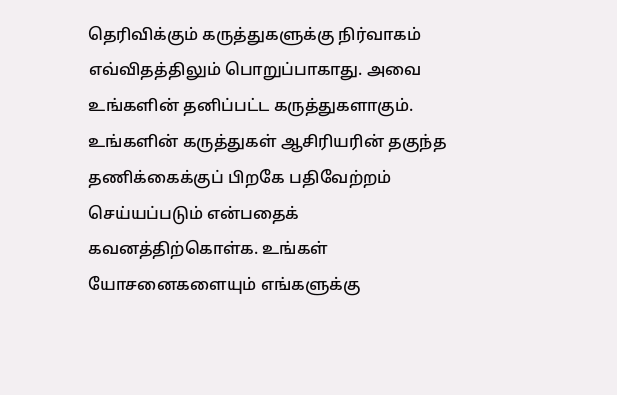தெரிவிக்கும் கருத்துகளுக்கு நிர்வாகம் எவ்விதத்திலும் பொறுப்பாகாது. அவை உங்களின் தனிப்பட்ட கருத்துகளாகும். உங்களின் கருத்துகள் ஆசிரியரின் தகுந்த தணிக்கைக்குப் பிறகே பதிவேற்றம் செய்யப்படும் என்பதைக் கவனத்திற்கொள்க. உங்கள் யோசனைகளையும் எங்களுக்கு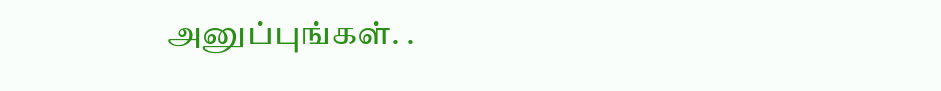அனுப்புங்கள். .